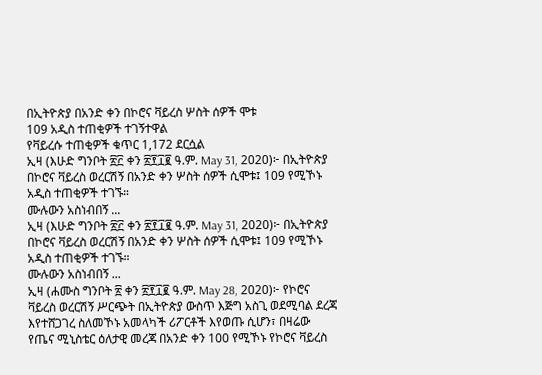በኢትዮጵያ በአንድ ቀን በኮሮና ቫይረስ ሦስት ሰዎች ሞቱ
109 አዲስ ተጠቂዎች ተገኝተዋል
የቫይረሱ ተጠቂዎች ቁጥር 1,172 ደርሷል
ኢዛ (እሁድ ግንቦት ፳፫ ቀን ፳፻፲፪ ዓ.ም. May 31, 2020)፦ በኢትዮጵያ በኮሮና ቫይረስ ወረርሽኝ በአንድ ቀን ሦስት ሰዎች ሲሞቱ፤ 109 የሚኾኑ አዲስ ተጠቂዎች ተገኙ።
ሙሉውን አስነብበኝ ...
ኢዛ (እሁድ ግንቦት ፳፫ ቀን ፳፻፲፪ ዓ.ም. May 31, 2020)፦ በኢትዮጵያ በኮሮና ቫይረስ ወረርሽኝ በአንድ ቀን ሦስት ሰዎች ሲሞቱ፤ 109 የሚኾኑ አዲስ ተጠቂዎች ተገኙ።
ሙሉውን አስነብበኝ ...
ኢዛ (ሐሙስ ግንቦት ፳ ቀን ፳፻፲፪ ዓ.ም. May 28, 2020)፦ የኮሮና ቫይረስ ወረርሽኝ ሥርጭት በኢትዮጵያ ውስጥ እጅግ አስጊ ወደሚባል ደረጃ እየተሸጋገረ ስለመኾኑ አመላካች ሪፖርቶች እየወጡ ሲሆን፣ በዛሬው የጤና ሚኒስቴር ዕለታዊ መረጃ በአንድ ቀን 100 የሚኾኑ የኮሮና ቫይረስ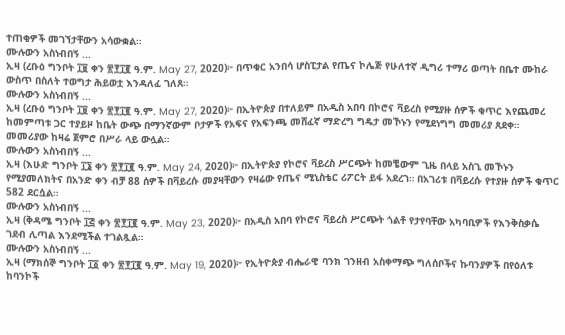ተጠቂዎች መገኘታቸውን አሳውቋል።
ሙሉውን አስነብበኝ ...
ኢዛ (ረቡዕ ግንቦት ፲፱ ቀን ፳፻፲፪ ዓ.ም. May 27, 2020)፦ በጥቁር አንበሳ ሆስፒታል የጤና ኮሌጅ የሁለተኛ ዲግሪ ተማሪ ወጣት በቤተ ሙከራ ውስጥ በስለት ተወግታ ሕይወቷ እንዳለፈ ገለጸ።
ሙሉውን አስነብበኝ ...
ኢዛ (ረቡዕ ግንቦት ፲፱ ቀን ፳፻፲፪ ዓ.ም. May 27, 2020)፦ በኢትዮጵያ በተለይም በአዲስ አበባ በኮሮና ቫይረስ የሚያዙ ሰዎች ቁጥር እየጨመረ ከመምጣቱ ጋር ተያይዞ ከቤት ውጭ በማንኛውም ቦታዎች የአፍና የአፍንጫ መሸፈኛ ማድረግ ግዴታ መኾኑን የሚደነግግ መመሪያ ጸደቀ። መመሪያው ከዛሬ ጀምሮ በሥራ ላይ ውሏል።
ሙሉውን አስነብበኝ ...
ኢዛ (እሁድ ግንቦት ፲፮ ቀን ፳፻፲፪ ዓ.ም. May 24, 2020)፦ በኢትዮጵያ የኮሮና ቫይረስ ሥርጭት ከመቼውም ጊዜ በላይ አስጊ መኾኑን የሚያመለክትና በአንድ ቀን ብቻ 88 ሰዎች በቫይረሱ መያዛቸውን የዛሬው የጤና ሚኒስቴር ሪፖርት ይፋ አደረገ። በአገሪቱ በቫይረሱ የተያዙ ሰዎች ቁጥር 582 ደርሷል።
ሙሉውን አስነብበኝ ...
ኢዛ (ቅዳሜ ግንቦት ፲፭ ቀን ፳፻፲፪ ዓ.ም. May 23, 2020)፦ በአዲስ አበባ የኮሮና ቫይረስ ሥርጭት ጎልቶ የታየባቸው አካባቢዎች የእንቅስቃሴ ገደብ ሊጣል እንደሚችል ተገልጿል።
ሙሉውን አስነብበኝ ...
ኢዛ (ማክሰኞ ግንቦት ፲፩ ቀን ፳፻፲፪ ዓ.ም. May 19, 2020)፦ የኢትዮጵያ ብሔራዊ ባንክ ገንዘብ አስቀማጭ ግለሰቦችና ኩባንያዎች በየዕለቱ ከባንኮች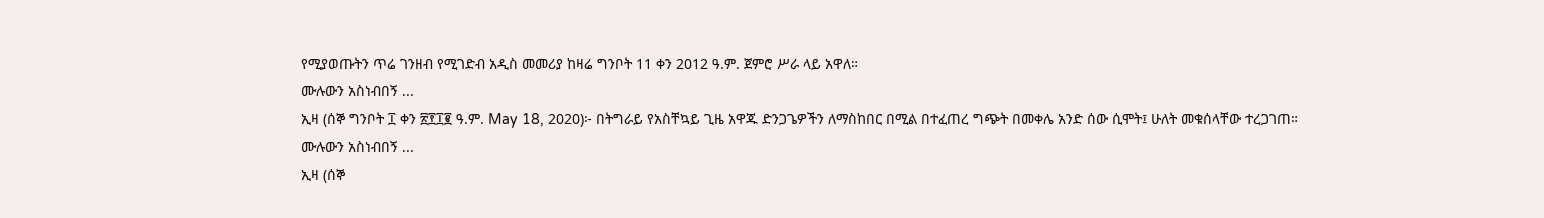የሚያወጡትን ጥሬ ገንዘብ የሚገድብ አዲስ መመሪያ ከዛሬ ግንቦት 11 ቀን 2012 ዓ.ም. ጀምሮ ሥራ ላይ አዋለ።
ሙሉውን አስነብበኝ ...
ኢዛ (ሰኞ ግንቦት ፲ ቀን ፳፻፲፪ ዓ.ም. May 18, 2020)፦ በትግራይ የአስቸኳይ ጊዜ አዋጁ ድንጋጌዎችን ለማስከበር በሚል በተፈጠረ ግጭት በመቀሌ አንድ ሰው ሲሞት፤ ሁለት መቁሰላቸው ተረጋገጠ።
ሙሉውን አስነብበኝ ...
ኢዛ (ሰኞ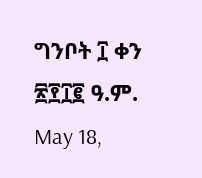ግንቦት ፲ ቀን ፳፻፲፪ ዓ.ም. May 18,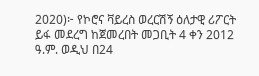2020)፦ የኮሮና ቫይረስ ወረርሽኝ ዕለታዊ ሪፖርት ይፋ መደረግ ከጀመረበት መጋቢት 4 ቀን 2012 ዓ.ም. ወዲህ በ24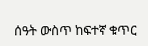ሰዓት ውስጥ ከፍተኛ ቁጥር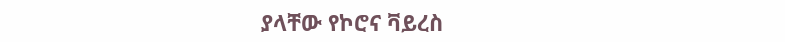ያላቸው የኮሮና ቫይረስ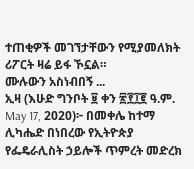ተጠቂዎች መገኘታቸውን የሚያመለክት ሪፖርት ዛሬ ይፋ ኾኗል።
ሙሉውን አስነብበኝ ...
ኢዛ (እሁድ ግንቦት ፱ ቀን ፳፻፲፪ ዓ.ም. May 17, 2020)፦ በመቀሌ ከተማ ሊካሔድ በነበረው የኢትዮጵያ የፌዴራሊስት ኃይሎች ጥምረት መድረክ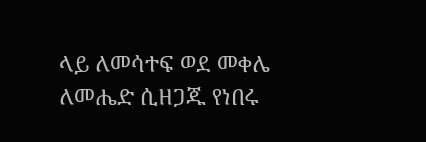ላይ ለመሳተፍ ወደ መቀሌ ለመሔድ ሲዘጋጁ የነበሩ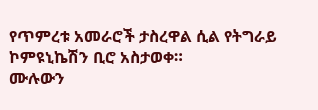የጥምረቱ አመራሮች ታስረዋል ሲል የትግራይ ኮምዩኒኬሽን ቢሮ አስታወቀ።
ሙሉውን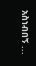አስነብበኝ ...